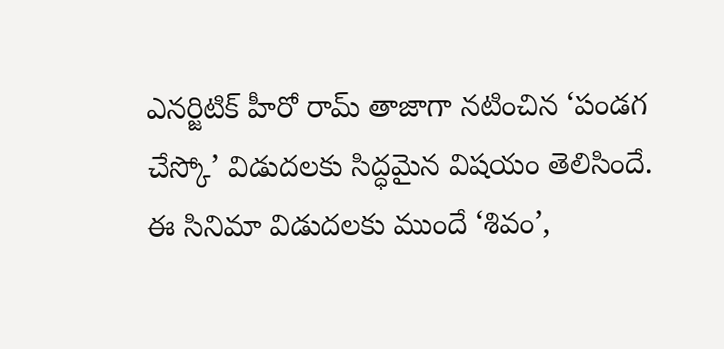ఎనర్జిటిక్ హీరో రామ్ తాజాగా నటించిన ‘పండగ చేస్కో’ విడుదలకు సిద్ధమైన విషయం తెలిసిందే. ఈ సినిమా విడుదలకు ముందే ‘శివం’,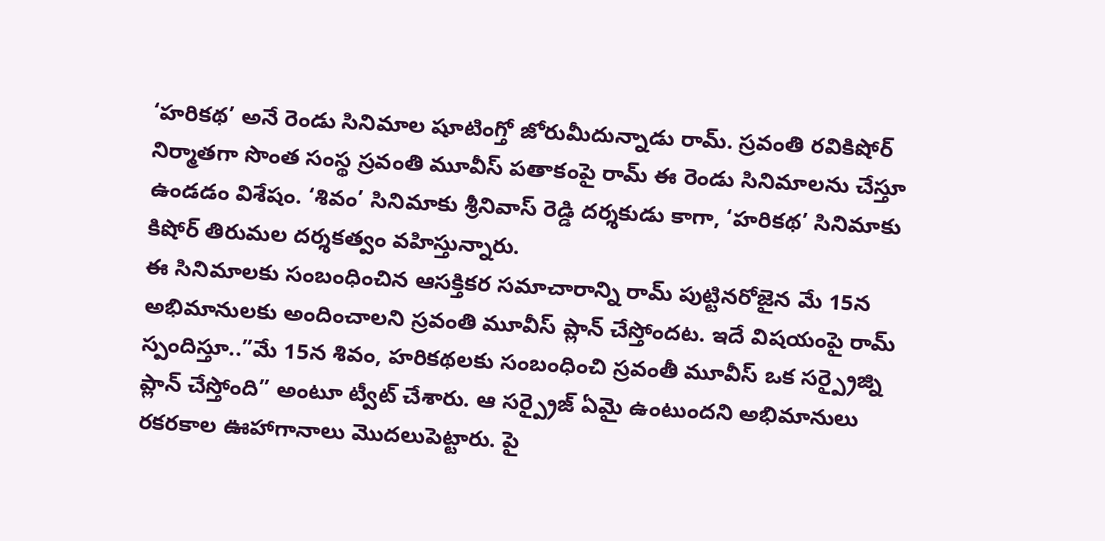‘హరికథ’ అనే రెండు సినిమాల షూటింగ్తో జోరుమీదున్నాడు రామ్. స్రవంతి రవికిషోర్ నిర్మాతగా సొంత సంస్థ స్రవంతి మూవీస్ పతాకంపై రామ్ ఈ రెండు సినిమాలను చేస్తూ ఉండడం విశేషం. ‘శివం’ సినిమాకు శ్రీనివాస్ రెడ్డి దర్శకుడు కాగా, ‘హరికథ’ సినిమాకు కిషోర్ తిరుమల దర్శకత్వం వహిస్తున్నారు.
ఈ సినిమాలకు సంబంధించిన ఆసక్తికర సమాచారాన్ని రామ్ పుట్టినరోజైన మే 15న అభిమానులకు అందించాలని స్రవంతి మూవీస్ ప్లాన్ చేస్తోందట. ఇదే విషయంపై రామ్ స్పందిస్తూ..”మే 15న శివం, హరికథలకు సంబంధించి స్రవంతీ మూవీస్ ఒక సర్ప్రైజ్ని ప్లాన్ చేస్తోంది” అంటూ ట్వీట్ చేశారు. ఆ సర్ప్రైజ్ ఏమై ఉంటుందని అభిమానులు రకరకాల ఊహాగానాలు మొదలుపెట్టారు. పై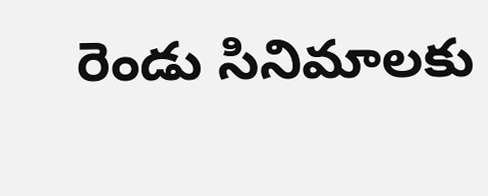రెండు సినిమాలకు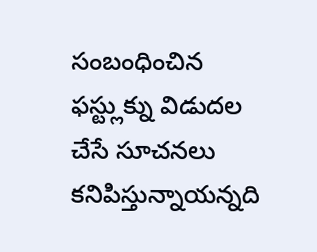సంబంధించిన ఫస్ట్లుక్ను విడుదల చేసే సూచనలు కనిపిస్తున్నాయన్నది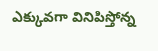ఎక్కువగా వినిపిస్తోన్న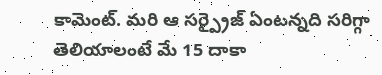కామెంట్. మరి ఆ సర్ప్రైజ్ ఏంటన్నది సరిగ్గా తెలియాలంటే మే 15 దాకా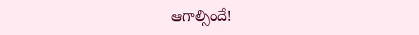ఆగాల్సిందే!